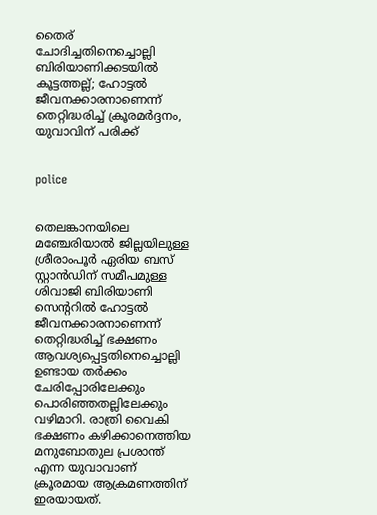തൈര് ചോദിച്ചതിനെച്ചൊല്ലി ബിരിയാണിക്കടയില്‍ കൂട്ടത്തല്ല്; ഹോട്ടല്‍ ജീവനക്കാരനാണെന്ന് തെറ്റിദ്ധരിച്ച് ക്രൂരമര്‍ദ്ദനം, യുവാവിന് പരിക്ക്


police


തെലങ്കാനയിലെ മഞ്ചേരിയാല്‍ ജില്ലയിലുള്ള ശ്രീരാംപൂര്‍ ഏരിയ ബസ് സ്റ്റാന്‍ഡിന് സമീപമുള്ള ശിവാജി ബിരിയാണി സെന്ററില്‍ ഹോട്ടല്‍ ജീവനക്കാരനാണെന്ന് തെറ്റിദ്ധരിച്ച് ഭക്ഷണം ആവശ്യപ്പെട്ടതിനെച്ചൊല്ലി ഉണ്ടായ തര്‍ക്കം ചേരിപ്പോരിലേക്കും പൊരിഞ്ഞതല്ലിലേക്കും വഴിമാറി. രാത്രി വൈകി ഭക്ഷണം കഴിക്കാനെത്തിയ മനുബോതുല പ്രശാന്ത് എന്ന യുവാവാണ് ക്രൂരമായ ആക്രമണത്തിന് ഇരയായത്.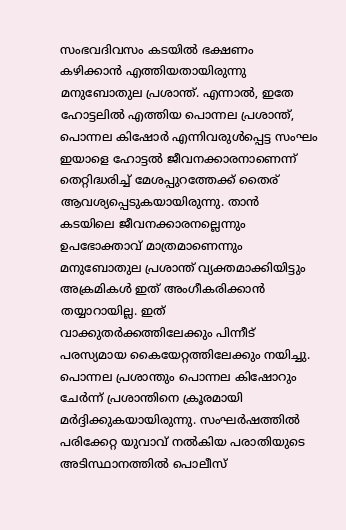സംഭവദിവസം കടയില്‍ ഭക്ഷണം കഴിക്കാന്‍ എത്തിയതായിരുന്നു മനുബോതുല പ്രശാന്ത്. എന്നാല്‍, ഇതേ ഹോട്ടലില്‍ എത്തിയ പൊന്നല പ്രശാന്ത്, പൊന്നല കിഷോര്‍ എന്നിവരുള്‍പ്പെട്ട സംഘം ഇയാളെ ഹോട്ടല്‍ ജീവനക്കാരനാണെന്ന് തെറ്റിദ്ധരിച്ച് മേശപ്പുറത്തേക്ക് തൈര് ആവശ്യപ്പെടുകയായിരുന്നു. താന്‍ കടയിലെ ജീവനക്കാരനല്ലെന്നും ഉപഭോക്താവ് മാത്രമാണെന്നും മനുബോതുല പ്രശാന്ത് വ്യക്തമാക്കിയിട്ടും അക്രമികള്‍ ഇത് അംഗീകരിക്കാന്‍ തയ്യാറായില്ല. ഇത് വാക്കുതര്‍ക്കത്തിലേക്കും പിന്നീട് പരസ്യമായ കൈയേറ്റത്തിലേക്കും നയിച്ചു. പൊന്നല പ്രശാന്തും പൊന്നല കിഷോറും ചേര്‍ന്ന് പ്രശാന്തിനെ ക്രൂരമായി മര്‍ദ്ദിക്കുകയായിരുന്നു. സംഘര്‍ഷത്തില്‍ പരിക്കേറ്റ യുവാവ് നല്‍കിയ പരാതിയുടെ അടിസ്ഥാനത്തില്‍ പൊലീസ്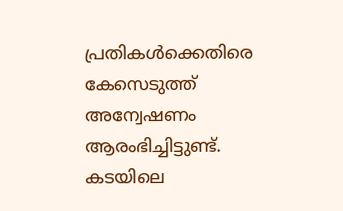പ്രതികള്‍ക്കെതിരെ കേസെടുത്ത് അന്വേഷണം ആരംഭിച്ചിട്ടുണ്ട്. കടയിലെ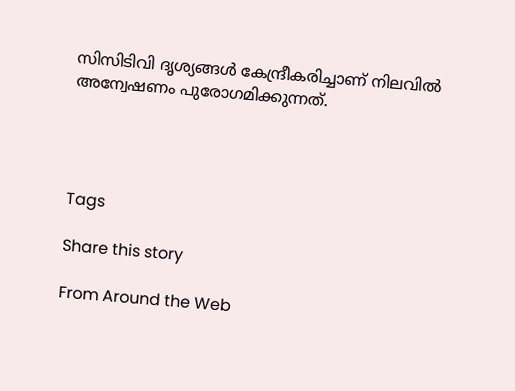സിസിടിവി ദൃശ്യങ്ങള്‍ കേന്ദ്രീകരിച്ചാണ് നിലവില്‍ അന്വേഷണം പുരോഗമിക്കുന്നത്.




Tags

Share this story

From Around the Web